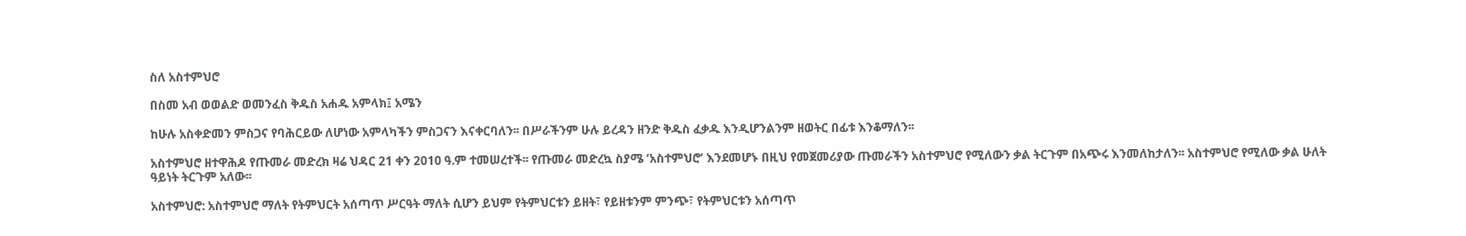ስለ አስተምህሮ

በስመ አብ ወወልድ ወመንፈስ ቅዱስ አሐዱ አምላክ፤ አሜን

ከሁሉ አስቀድመን ምስጋና የባሕርይው ለሆነው አምላካችን ምስጋናን እናቀርባለን፡፡ በሥራችንም ሁሉ ይረዳን ዘንድ ቅዱስ ፈቃዱ እንዲሆንልንም ዘወትር በፊቱ እንቆማለን፡፡

አስተምህሮ ዘተዋሕዶ የጡመራ መድረክ ዛሬ ህዳር 21 ቀን 2010 ዓ.ም ተመሠረተች፡፡ የጡመራ መድረኳ ስያሜ ‘አስተምህሮ’ እንደመሆኑ በዚህ የመጀመሪያው ጡመራችን አስተምህሮ የሚለውን ቃል ትርጉም በአጭሩ እንመለከታለን፡፡ አስተምህሮ የሚለው ቃል ሁለት ዓይነት ትርጉም አለው፡፡

አስተምህሮ: አስተምህሮ ማለት የትምህርት አሰጣጥ ሥርዓት ማለት ሲሆን ይህም የትምህርቱን ይዘት፣ የይዘቱንም ምንጭ፣ የትምህርቱን አሰጣጥ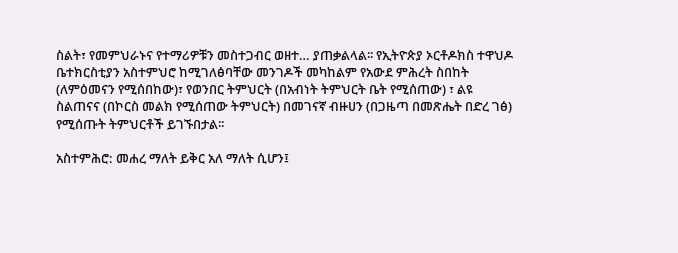ስልት፣ የመምህራኑና የተማሪዎቹን መስተጋብር ወዘተ… ያጠቃልላል፡፡ የኢትዮጵያ ኦርቶዶክስ ተዋህዶ ቤተክርስቲያን አስተምህሮ ከሚገለፅባቸው መንገዶች መካከልም የአውደ ምሕረት ስበከት (ለምዕመናን የሚሰበከው)፣ የወንበር ትምህርት (በአብነት ትምህርት ቤት የሚሰጠው) ፣ ልዩ ስልጠናና (በኮርስ መልክ የሚሰጠው ትምህርት) በመገናኛ ብዙሀን (በጋዜጣ በመጽሔት በድረ ገፅ) የሚሰጡት ትምህርቶች ይገኙበታል፡፡

አስተምሕሮ: መሐረ ማለት ይቅር አለ ማለት ሲሆን፤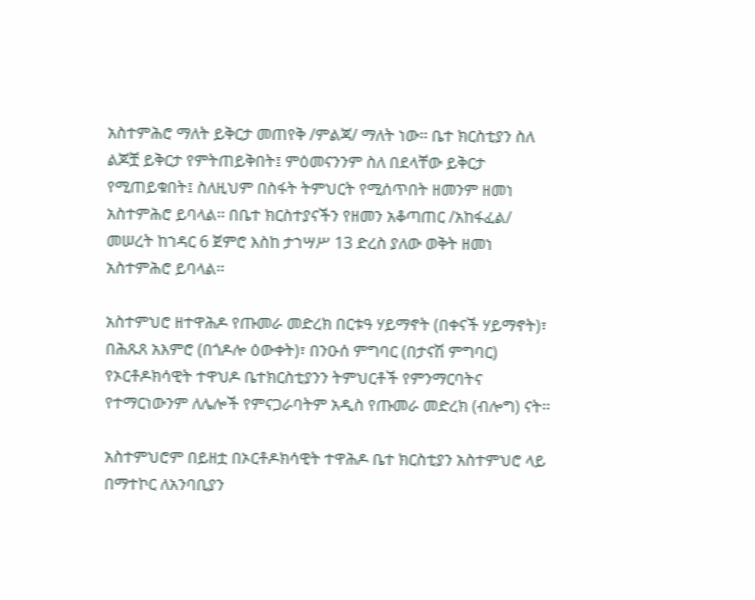አስተምሕሮ ማለት ይቅርታ መጠየቅ /ምልጃ/ ማለት ነው፡፡ ቤተ ክርስቲያን ስለ ልጆቿ ይቅርታ የምትጠይቅበት፤ ምዕመናንንም ስለ በደላቸው ይቅርታ የሚጠይቁበት፤ ስለዚህም በስፋት ትምህርት የሚሰጥበት ዘመንም ዘመነ አስተምሕሮ ይባላል፡፡ በቤተ ክርስተያናችን የዘመን አቆጣጠር /አከፋፈል/ መሠረት ከኀዳር 6 ጀምሮ እስከ ታኀሣሥ 13 ድረስ ያለው ወቅት ዘመነ አስተምሕሮ ይባላል፡፡

አስተምህሮ ዘተዋሕዶ የጡመራ መድረክ በርቱዓ ሃይማኖት (በቀናች ሃይማኖት)፣ በሕጹጸ አእምሮ (በጎዶሎ ዕውቀት)፣ በንዑሰ ምግባር (በታናሽ ምግባር) የኦርቶዶክሳዊት ተዋህዶ ቤተክርስቲያንን ትምህርቶች የምንማርባትና የተማርነውንም ለሌሎች የምናጋራባትም አዲስ የጡመራ መድረክ (ብሎግ) ናት፡፡

አስተምህሮም በይዘቷ በኦርቶዶክሳዊት ተዋሕዶ ቤተ ክርስቲያን አስተምህሮ ላይ በማተኮር ለአንባቢያን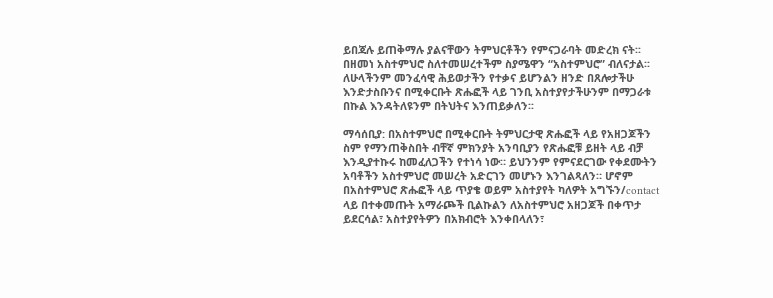ይበጃሉ ይጠቅማሉ ያልናቸውን ትምህርቶችን የምናጋራባት መድረክ ናት፡፡ በዘመነ አስተምህሮ ስለተመሠረተችም ስያሜዋን “አስተምህሮ” ብለናታል፡፡ ለሁላችንም መንፈሳዊ ሕይወታችን የተቃና ይሆንልን ዘንድ በጸሎታችሁ እንድታስቡንና በሚቀርቡት ጽሑፎች ላይ ገንቢ አስተያየታችሁንም በማጋራቱ በኩል እንዳትለዩንም በትህትና እንጠይቃለን፡፡

ማሳሰቢያ: በአስተምህሮ በሚቀርቡት ትምህርታዊ ጽሑፎች ላይ የአዘጋጆችን ስም የማንጠቅስበት ብቸኛ ምክንያት አንባቢያን የጽሑፎቹ ይዘት ላይ ብቻ እንዲያተኩሩ ከመፈለጋችን የተነሳ ነው። ይህንንም የምናደርገው የቀደሙትን አባቶችን አስተምህሮ መሠረት አድርገን መሆኑን እንገልጻለን። ሆኖም በአስተምህሮ ጽሑፎች ላይ ጥያቄ ወይም አስተያየት ካለዎት አግኙን/contact ላይ በተቀመጡት አማራጮች ቢልኩልን ለአስተምህሮ አዘጋጆች በቀጥታ ይደርሳል፣ አስተያየትዎን በአክብሮት እንቀበላለን፣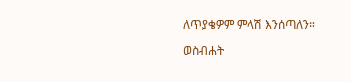ለጥያቄዎም ምላሽ እንሰጣለን።

ወስብሐት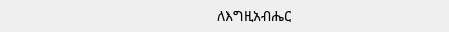ለእግዚአብሔር